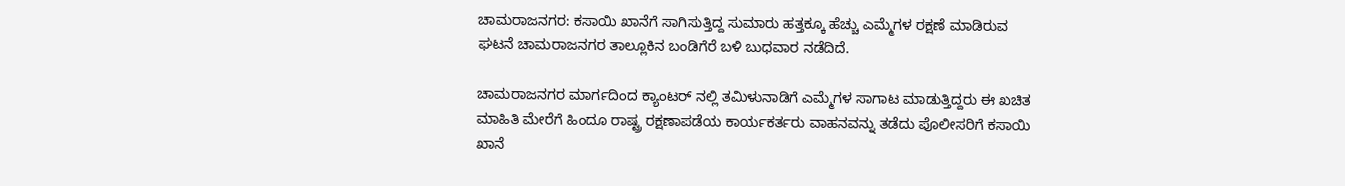ಚಾಮರಾಜನಗರ: ಕಸಾಯಿ ಖಾನೆಗೆ ಸಾಗಿಸುತ್ತಿದ್ದ ಸುಮಾರು ಹತ್ತಕ್ಕೂ ಹೆಚ್ಚು ಎಮ್ಮೆಗಳ ರಕ್ಷಣೆ ಮಾಡಿರುವ ಘಟನೆ ಚಾಮರಾಜನಗರ ತಾಲ್ಲೂಕಿನ ಬಂಡಿಗೆರೆ ಬಳಿ ಬುಧವಾರ ನಡೆದಿದೆ.

ಚಾಮರಾಜನಗರ ಮಾರ್ಗದಿಂದ ಕ್ಯಾಂಟರ್ ನಲ್ಲಿ ತಮಿಳುನಾಡಿಗೆ ಎಮ್ಮೆಗಳ ಸಾಗಾಟ ಮಾಡುತ್ತಿದ್ದರು ಈ ಖಚಿತ ಮಾಹಿತಿ ಮೇರೆಗೆ ಹಿಂದೂ ರಾಷ್ಟ್ರ ರಕ್ಷಣಾಪಡೆಯ ಕಾರ್ಯಕರ್ತರು ವಾಹನವನ್ನು ತಡೆದು ಪೊಲೀಸರಿಗೆ ಕಸಾಯಿ ಖಾನೆ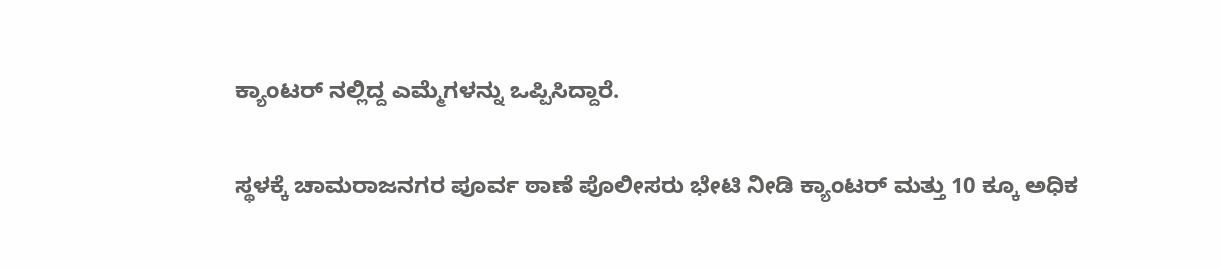ಕ್ಯಾಂಟರ್ ನಲ್ಲಿದ್ದ ಎಮ್ಮೆಗಳನ್ನು ಒಪ್ಪಿಸಿದ್ದಾರೆ.

ಸ್ಥಳಕ್ಕೆ ಚಾಮರಾಜನಗರ ಪೂರ್ವ ಠಾಣೆ ಪೊಲೀಸರು ಭೇಟಿ ನೀಡಿ ಕ್ಯಾಂಟರ್ ಮತ್ತು 10 ಕ್ಕೂ ಅಧಿಕ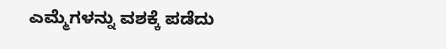ಎಮ್ಮೆಗಳನ್ನು ವಶಕ್ಕೆ ಪಡೆದು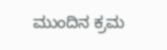ಮುಂದಿನ ಕ್ರಮ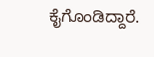ಕೈಗೊಂಡಿದ್ದಾರೆ.